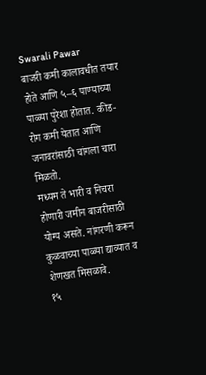Swarali Pawar
बाजरी कमी कालावधीत तयार होते आणि ५–६ पाण्याच्या पाळ्या पुरेशा होतात. कीड-रोग कमी येतात आणि जनावरांसाठी चांगला चारा मिळतो.
मध्यम ते भारी व निचरा होणारी जमीन बाजरीसाठी योग्य असते. नांगरणी करून कुळवाच्या पाळ्या द्याव्यात व शेणखत मिसळावे.
१५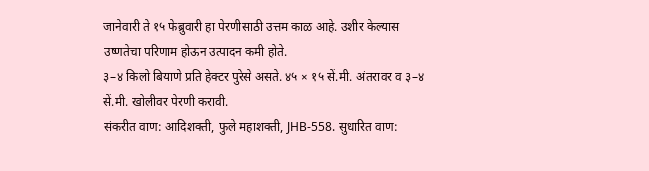जानेवारी ते १५ फेब्रुवारी हा पेरणीसाठी उत्तम काळ आहे. उशीर केल्यास उष्णतेचा परिणाम होऊन उत्पादन कमी होते.
३–४ किलो बियाणे प्रति हेक्टर पुरेसे असते. ४५ × १५ सें.मी. अंतरावर व ३–४ सें.मी. खोलीवर पेरणी करावी.
संकरीत वाण: आदिशक्ती, फुले महाशक्ती, JHB-558. सुधारित वाण: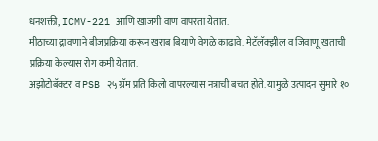धनशक्ती, ICMV-221 आणि खाजगी वाण वापरता येतात.
मीठाच्या द्रावणाने बीजप्रक्रिया करून खराब बियाणे वेगळे काढावे. मेटॅलॅक्झील व जिवाणू खताची प्रक्रिया केल्यास रोग कमी येतात.
अझोटोबॅक्टर व PSB २५ ग्रॅम प्रति किलो वापरल्यास नत्राची बचत होते. यामुळे उत्पादन सुमारे १०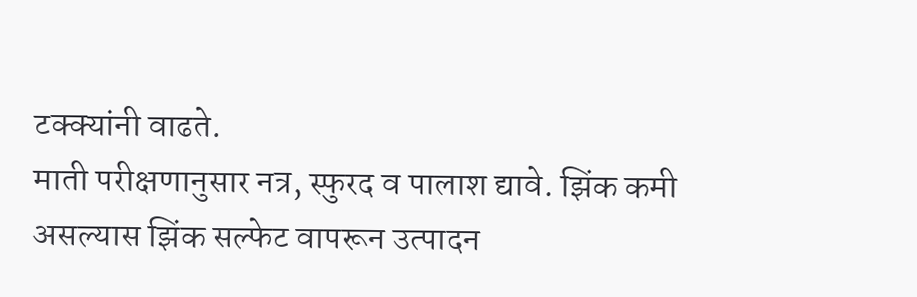टक्क्यांनी वाढते.
माती परीक्षणानुसार नत्र, स्फुरद व पालाश द्यावे. झिंक कमी असल्यास झिंक सल्फेट वापरून उत्पादन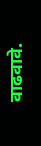वाढवावे.